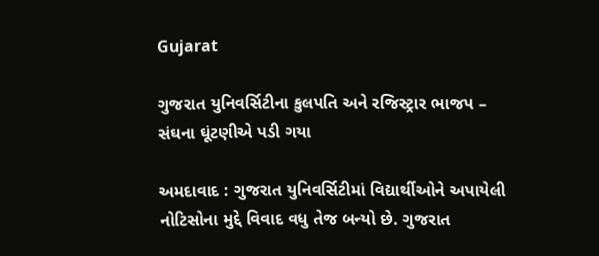Gujarat

ગુજરાત યુનિવર્સિટીના કુલપતિ અને રજિસ્ટ્રાર ભાજપ – સંઘના ઘૂંટણીએ પડી ગયા

અમદાવાદ : ગુજરાત યુનિવર્સિટીમાં વિદ્યાર્થીઓને અપાયેલી નોટિસોના મુદ્દે વિવાદ વધુ તેજ બન્યો છે. ગુજરાત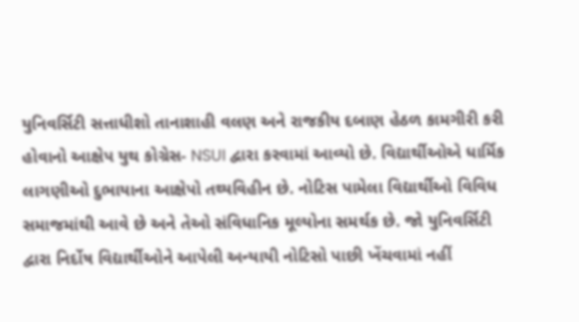યુનિવર્સિટી સત્તાધીશો તાનાશાહી વલણ અને રાજકીય દબાણ હેઠળ કામગીરી કરી હોવાનો આક્ષેપ યુથ કોગ્રેસ- NSUI દ્વારા કરવામાં આવ્યો છે. વિદ્યાર્થીઓએ ધાર્મિક લાગણીઓ દુભાયાના આક્ષેપો તથ્યવિહીન છે. નોટિસ પામેલા વિદ્યાર્થીઓ વિવિધ સમાજમાંથી આવે છે અને તેઓ સંવિધાનિક મૂલ્યોના સમર્થક છે. જો યુનિવર્સિટી દ્વારા નિર્દોષ વિદ્યાર્થીઓને આપેલી અન્યાયી નોટિસો પાછી ખેંચવામાં નહીં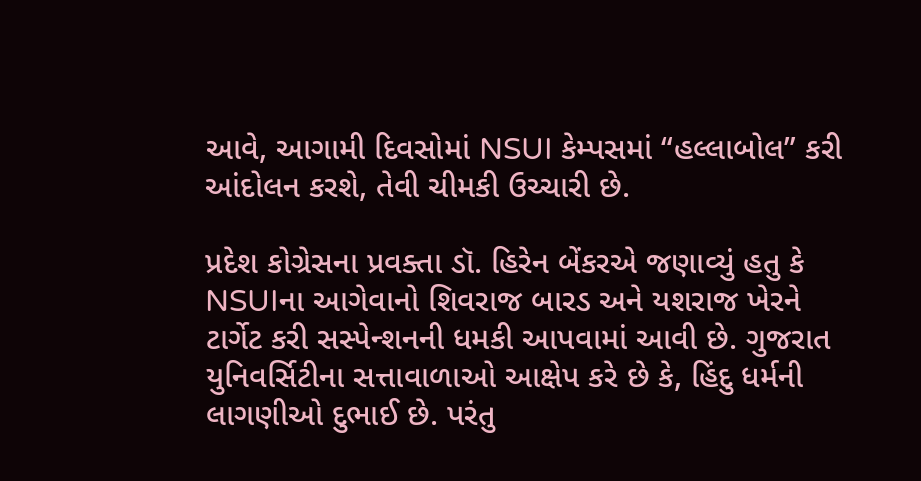આવે, આગામી દિવસોમાં NSUI કેમ્પસમાં “હલ્લાબોલ” કરી આંદોલન કરશે, તેવી ચીમકી ઉચ્ચારી છે.

પ્રદેશ કોગ્રેસના પ્રવક્તા ડૉ. હિરેન બેંકરએ જણાવ્યું હતુ કે NSUIના આગેવાનો શિવરાજ બારડ અને યશરાજ ખેરને ટાર્ગેટ કરી સસ્પેન્શનની ધમકી આપવામાં આવી છે. ગુજરાત યુનિવર્સિટીના સત્તાવાળાઓ આક્ષેપ કરે છે કે, હિંદુ ધર્મની લાગણીઓ દુભાઈ છે. પરંતુ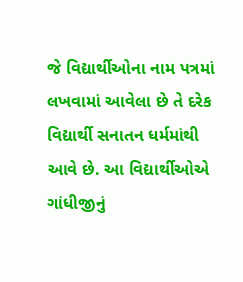જે વિદ્યાર્થીઓના નામ પત્રમાં લખવામાં આવેલા છે તે દરેક વિદ્યાર્થી સનાતન ધર્મમાંથી આવે છે. આ વિદ્યાર્થીઓએ ગાંધીજીનું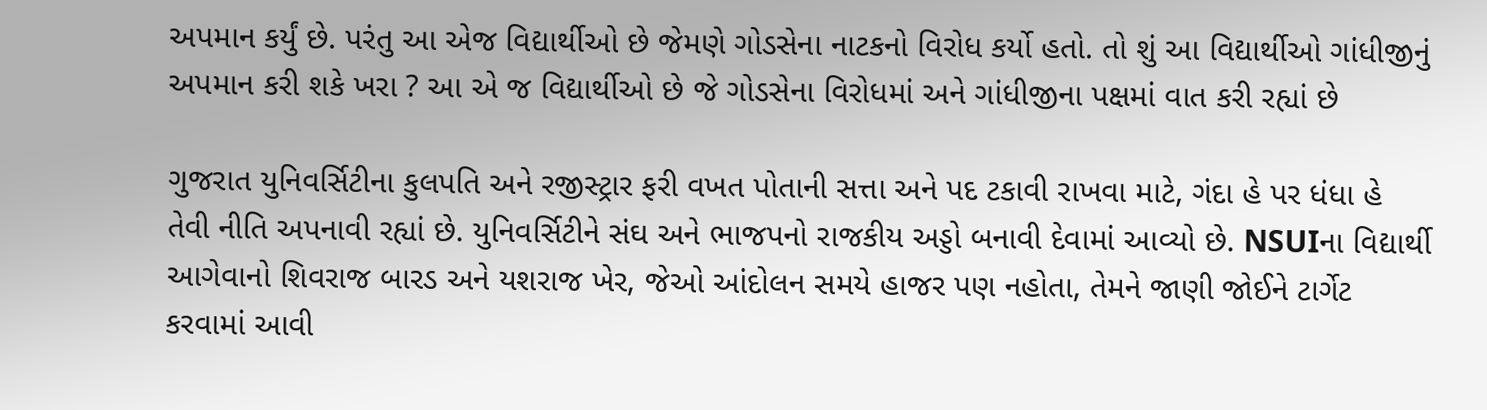અપમાન કર્યું છે. પરંતુ આ એજ વિદ્યાર્થીઓ છે જેમણે ગોડસેના નાટકનો વિરોધ કર્યો હતો. તો શું આ વિદ્યાર્થીઓ ગાંધીજીનું અપમાન કરી શકે ખરા ? આ એ જ વિદ્યાર્થીઓ છે જે ગોડસેના વિરોધમાં અને ગાંધીજીના પક્ષમાં વાત કરી રહ્યાં છે

ગુજરાત યુનિવર્સિટીના કુલપતિ અને રજીસ્ટ્રાર ફરી વખત પોતાની સત્તા અને પદ ટકાવી રાખવા માટે, ગંદા હે પર ધંધા હે તેવી નીતિ અપનાવી રહ્યાં છે. યુનિવર્સિટીને સંઘ અને ભાજપનો રાજકીય અડ્ડો બનાવી દેવામાં આવ્યો છે. NSUIના વિદ્યાર્થી આગેવાનો શિવરાજ બારડ અને યશરાજ ખેર, જેઓ આંદોલન સમયે હાજર પણ નહોતા, તેમને જાણી જોઈને ટાર્ગેટ કરવામાં આવી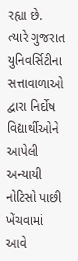રહ્યા છે. ત્યારે ગુજરાત યુનિવર્સિટીના સત્તાવાળાઓ દ્વારા નિર્દોષ વિદ્યાર્થીઓને આપેલી અન્યાયી નોટિસો પાછી ખેંચવામાં આવે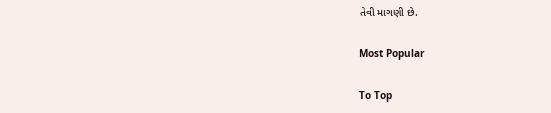તેવી માગણી છે.

Most Popular

To Top